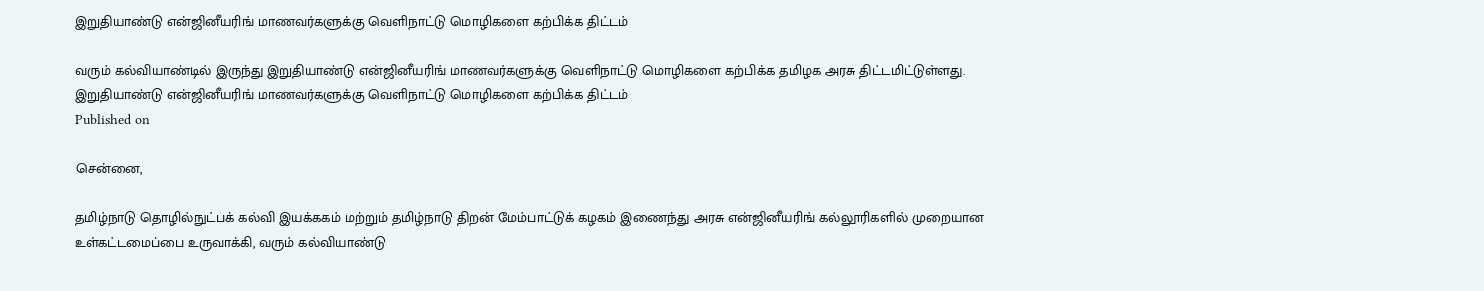இறுதியாண்டு என்ஜினீயரிங் மாணவர்களுக்கு வெளிநாட்டு மொழிகளை கற்பிக்க திட்டம்

வரும் கல்வியாண்டில் இருந்து இறுதியாண்டு என்ஜினீயரிங் மாணவர்களுக்கு வெளிநாட்டு மொழிகளை கற்பிக்க தமிழக அரசு திட்டமிட்டுள்ளது.
இறுதியாண்டு என்ஜினீயரிங் மாணவர்களுக்கு வெளிநாட்டு மொழிகளை கற்பிக்க திட்டம்
Published on

சென்னை,

தமிழ்நாடு தொழில்நுட்பக் கல்வி இயக்ககம் மற்றும் தமிழ்நாடு திறன் மேம்பாட்டுக் கழகம் இணைந்து அரசு என்ஜினீயரிங் கல்லூரிகளில் முறையான உள்கட்டமைப்பை உருவாக்கி, வரும் கல்வியாண்டு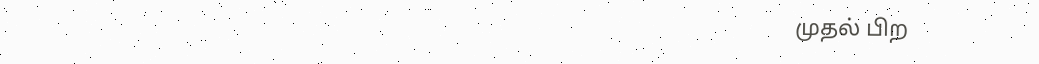முதல் பிற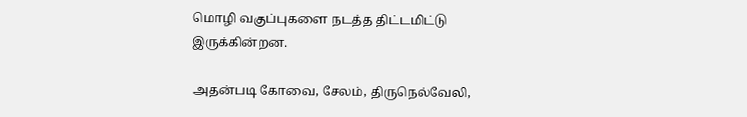மொழி வகுப்புகளை நடத்த திட்டமிட்டு இருக்கின்றன.

அதன்படி கோவை, சேலம், திருநெல்வேலி,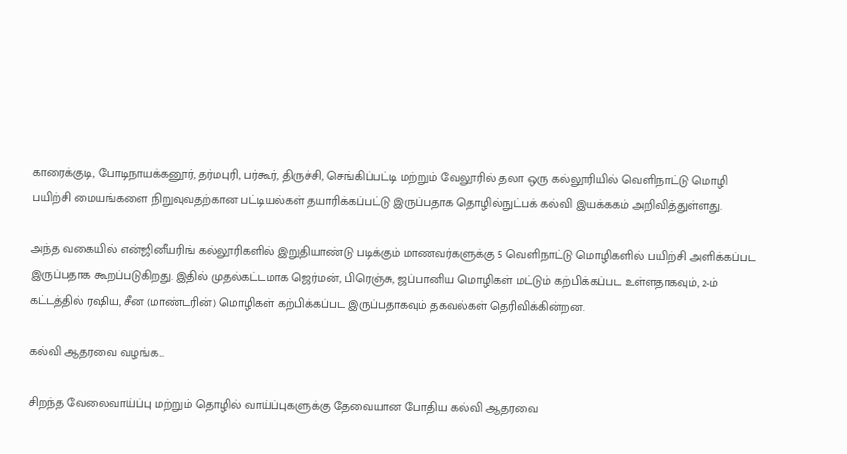காரைக்குடி, போடிநாயக்கனூர், தர்மபுரி, பர்கூர், திருச்சி, செங்கிப்பட்டி மற்றும் வேலூரில் தலா ஒரு கல்லூரியில் வெளிநாட்டு மொழி பயிற்சி மையங்களை நிறுவுவதற்கான பட்டியல்கள் தயாரிக்கப்பட்டு இருப்பதாக தொழில்நுட்பக் கல்வி இயக்ககம் அறிவித்துள்ளது.

அந்த வகையில் என்ஜினீயரிங் கல்லூரிகளில் இறுதியாண்டு படிக்கும் மாணவர்களுக்கு 5 வெளிநாட்டு மொழிகளில் பயிற்சி அளிக்கப்பட இருப்பதாக கூறப்படுகிறது. இதில் முதல்கட்டமாக ஜெர்மன், பிரெஞ்சு, ஜப்பானிய மொழிகள் மட்டும் கற்பிக்கப்பட உள்ளதாகவும், 2-ம் கட்டத்தில் ரஷிய, சீன (மாண்டரின்) மொழிகள் கற்பிக்கப்பட இருப்பதாகவும் தகவல்கள் தெரிவிக்கின்றன.

கல்வி ஆதரவை வழங்க...

சிறந்த வேலைவாய்ப்பு மற்றும் தொழில் வாய்ப்புகளுக்கு தேவையான போதிய கல்வி ஆதரவை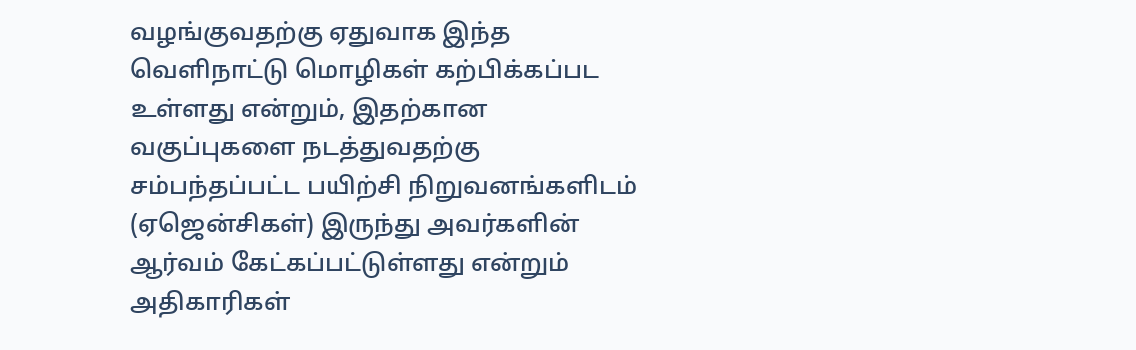வழங்குவதற்கு ஏதுவாக இந்த வெளிநாட்டு மொழிகள் கற்பிக்கப்பட உள்ளது என்றும், இதற்கான வகுப்புகளை நடத்துவதற்கு சம்பந்தப்பட்ட பயிற்சி நிறுவனங்களிடம் (ஏஜென்சிகள்) இருந்து அவர்களின் ஆர்வம் கேட்கப்பட்டுள்ளது என்றும் அதிகாரிகள்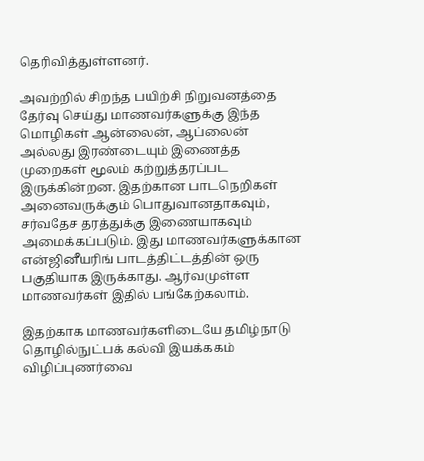தெரிவித்துள்ளனர்.

அவற்றில் சிறந்த பயிற்சி நிறுவனத்தை தேர்வு செய்து மாணவர்களுக்கு இந்த மொழிகள் ஆன்லைன், ஆப்லைன் அல்லது இரண்டையும் இணைத்த முறைகள் மூலம் கற்றுத்தரப்பட இருக்கின்றன. இதற்கான பாடநெறிகள் அனைவருக்கும் பொதுவானதாகவும், சர்வதேச தரத்துக்கு இணையாகவும் அமைக்கப்படும். இது மாணவர்களுக்கான என்ஜினீயரிங் பாடத்திட்டத்தின் ஒரு பகுதியாக இருக்காது. ஆர்வமுள்ள மாணவர்கள் இதில் பங்கேற்கலாம்.

இதற்காக மாணவர்களிடையே தமிழ்நாடு தொழில்நுட்பக் கல்வி இயக்ககம் விழிப்புணர்வை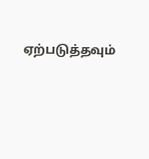ஏற்படுத்தவும்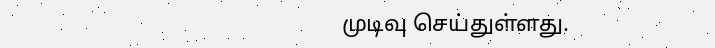முடிவு செய்துள்ளது.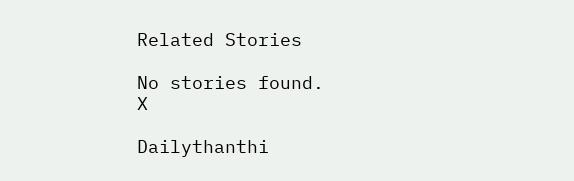Related Stories

No stories found.
X

Dailythanthi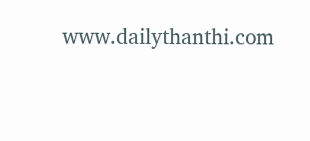www.dailythanthi.com